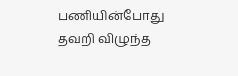பணியின்போது தவறி விழுந்த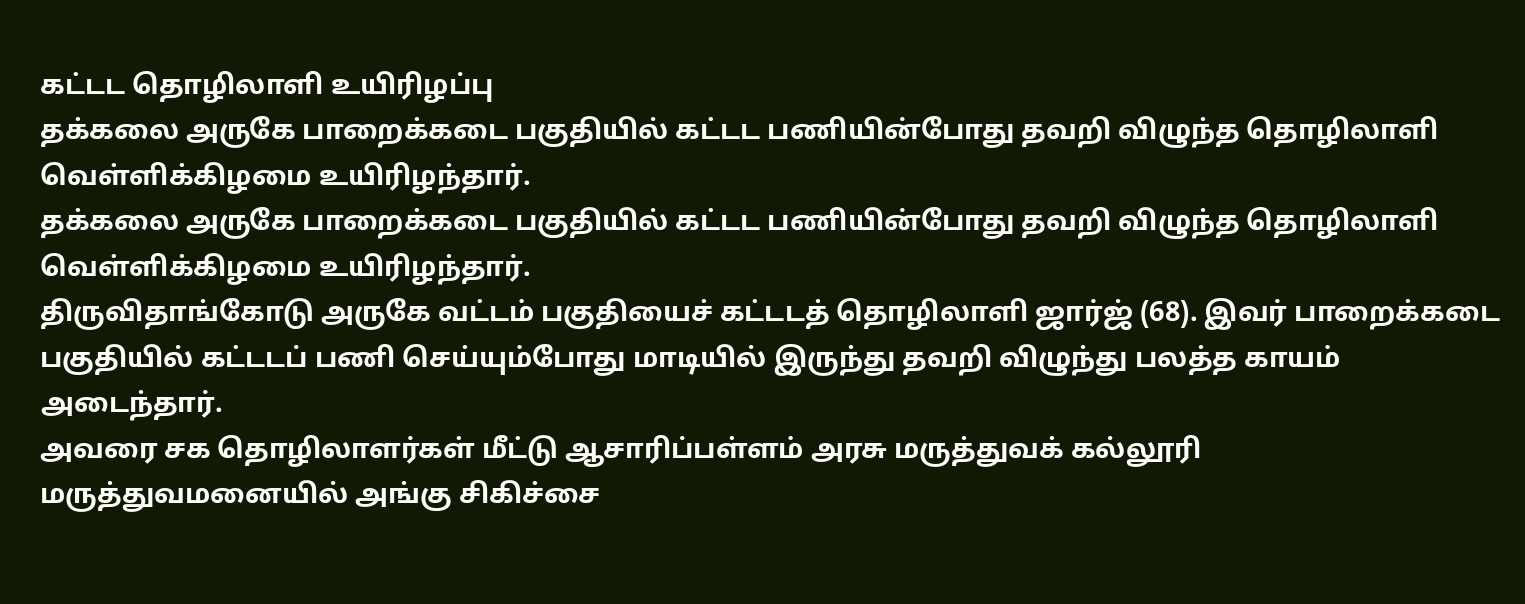கட்டட தொழிலாளி உயிரிழப்பு
தக்கலை அருகே பாறைக்கடை பகுதியில் கட்டட பணியின்போது தவறி விழுந்த தொழிலாளி வெள்ளிக்கிழமை உயிரிழந்தார்.
தக்கலை அருகே பாறைக்கடை பகுதியில் கட்டட பணியின்போது தவறி விழுந்த தொழிலாளி வெள்ளிக்கிழமை உயிரிழந்தார்.
திருவிதாங்கோடு அருகே வட்டம் பகுதியைச் கட்டடத் தொழிலாளி ஜார்ஜ் (68). இவர் பாறைக்கடை பகுதியில் கட்டடப் பணி செய்யும்போது மாடியில் இருந்து தவறி விழுந்து பலத்த காயம் அடைந்தார்.
அவரை சக தொழிலாளர்கள் மீட்டு ஆசாரிப்பள்ளம் அரசு மருத்துவக் கல்லூரி மருத்துவமனையில் அங்கு சிகிச்சை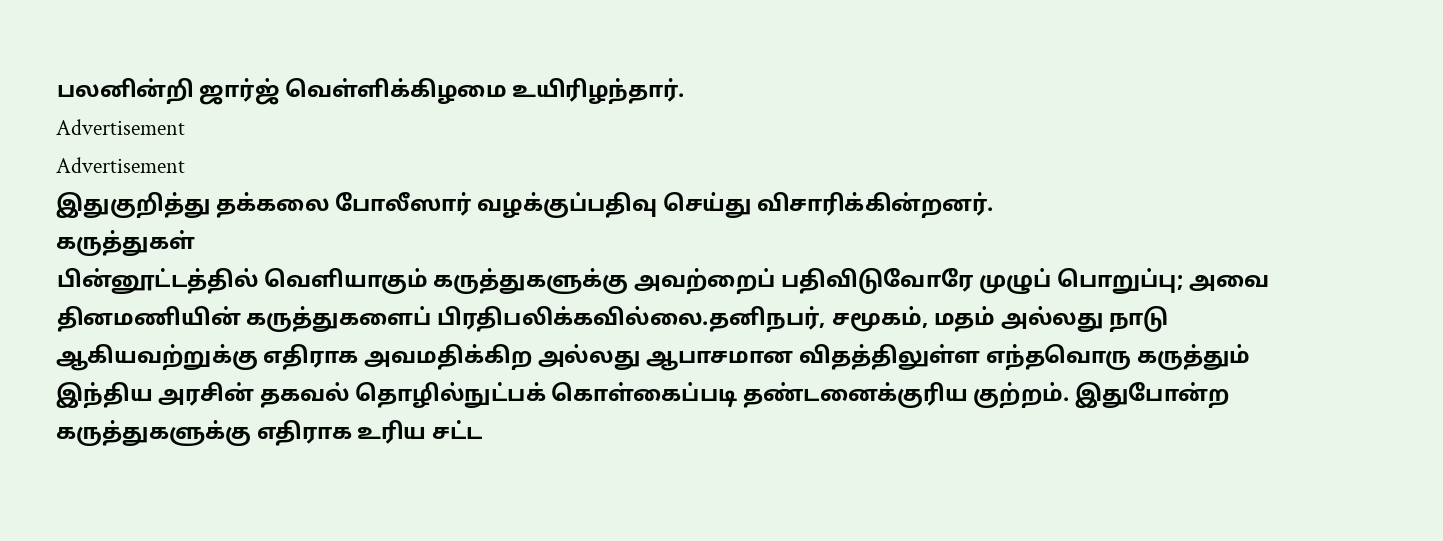பலனின்றி ஜார்ஜ் வெள்ளிக்கிழமை உயிரிழந்தார்.
Advertisement
Advertisement
இதுகுறித்து தக்கலை போலீஸார் வழக்குப்பதிவு செய்து விசாரிக்கின்றனர்.
கருத்துகள்
பின்னூட்டத்தில் வெளியாகும் கருத்துகளுக்கு அவற்றைப் பதிவிடுவோரே முழுப் பொறுப்பு; அவை தினமணியின் கருத்துகளைப் பிரதிபலிக்கவில்லை.தனிநபர், சமூகம், மதம் அல்லது நாடு ஆகியவற்றுக்கு எதிராக அவமதிக்கிற அல்லது ஆபாசமான விதத்திலுள்ள எந்தவொரு கருத்தும் இந்திய அரசின் தகவல் தொழில்நுட்பக் கொள்கைப்படி தண்டனைக்குரிய குற்றம். இதுபோன்ற கருத்துகளுக்கு எதிராக உரிய சட்ட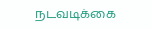நடவடிக்கை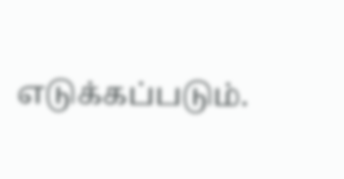எடுக்கப்படும்.